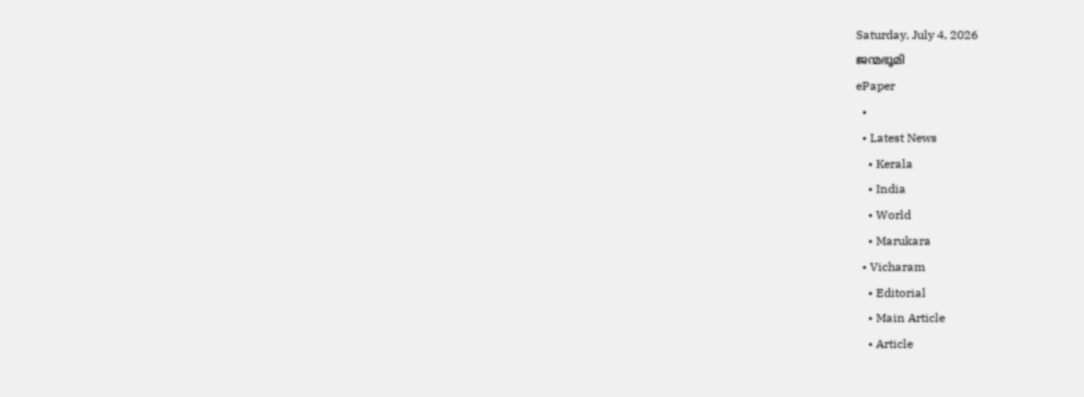Saturday, July 4, 2026
ജന്മഭൂമി
ePaper
  •
  • Latest News
    • Kerala
    • India
    • World
    • Marukara
  • Vicharam
    • Editorial
    • Main Article
    • Article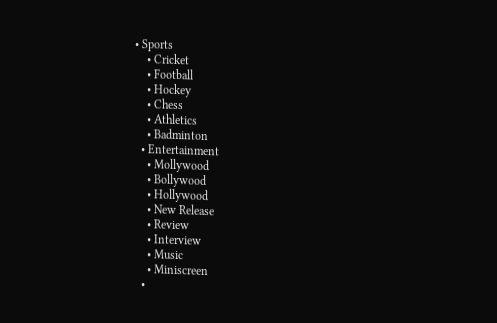• Sports
    • Cricket
    • Football
    • Hockey
    • Chess
    • Athletics
    • Badminton
  • Entertainment
    • Mollywood
    • Bollywood
    • Hollywood
    • New Release
    • Review
    • Interview
    • Music
    • Miniscreen
  •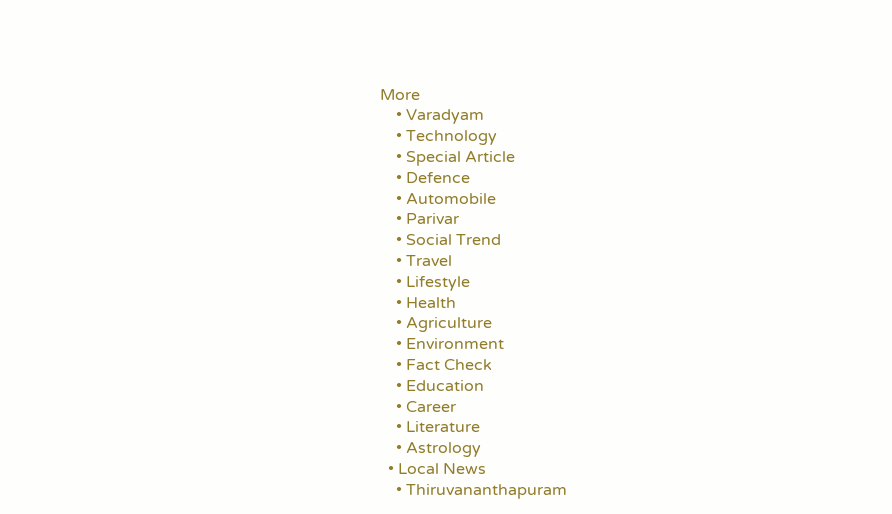More
    • Varadyam
    • Technology
    • Special Article
    • Defence
    • Automobile
    • Parivar
    • Social Trend
    • Travel
    • Lifestyle
    • Health
    • Agriculture
    • Environment
    • Fact Check
    • Education
    • Career
    • Literature
    • Astrology
  • Local News
    • Thiruvananthapuram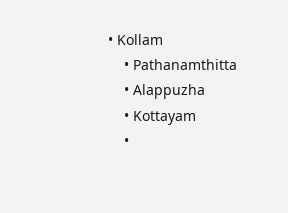• Kollam
    • Pathanamthitta
    • Alappuzha
    • Kottayam
    •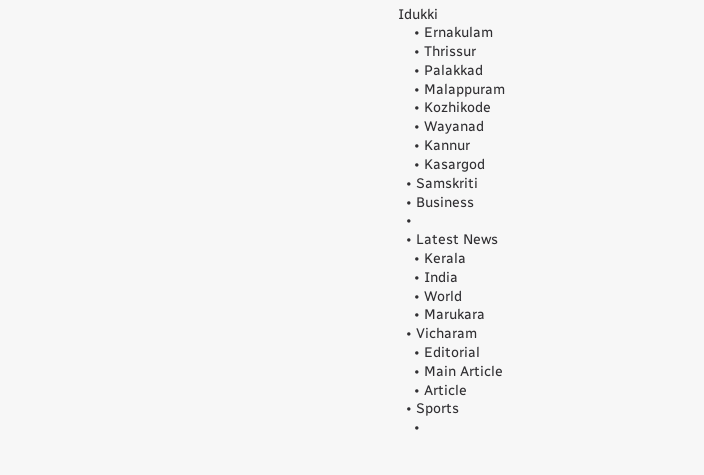Idukki
    • Ernakulam
    • Thrissur
    • Palakkad
    • Malappuram
    • Kozhikode
    • Wayanad
    • Kannur
    • Kasargod
  • Samskriti
  • Business
  •
  • Latest News
    • Kerala
    • India
    • World
    • Marukara
  • Vicharam
    • Editorial
    • Main Article
    • Article
  • Sports
    •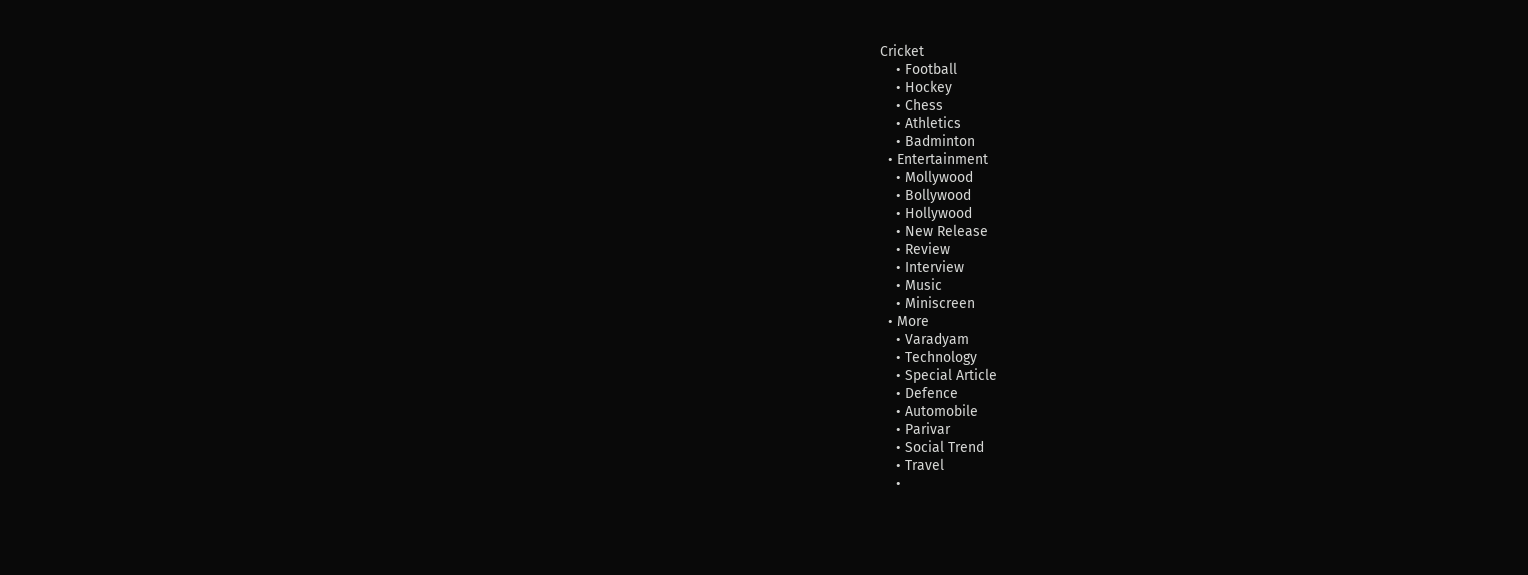Cricket
    • Football
    • Hockey
    • Chess
    • Athletics
    • Badminton
  • Entertainment
    • Mollywood
    • Bollywood
    • Hollywood
    • New Release
    • Review
    • Interview
    • Music
    • Miniscreen
  • More
    • Varadyam
    • Technology
    • Special Article
    • Defence
    • Automobile
    • Parivar
    • Social Trend
    • Travel
    •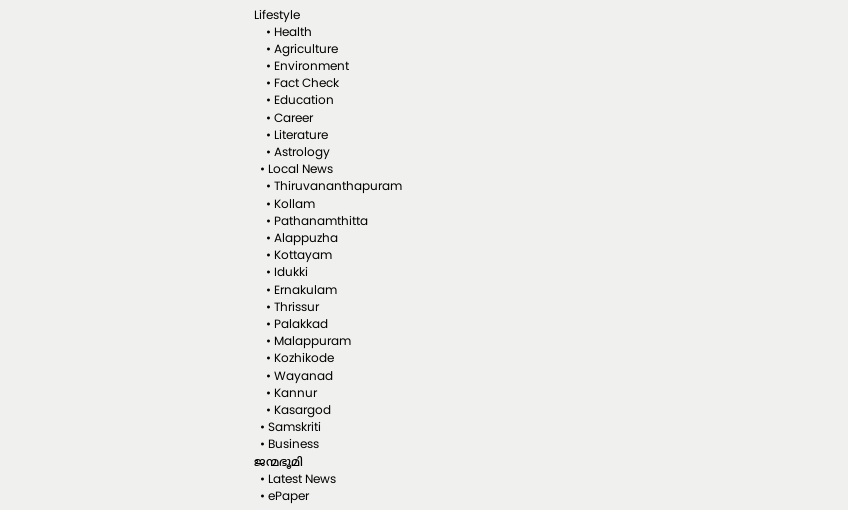Lifestyle
    • Health
    • Agriculture
    • Environment
    • Fact Check
    • Education
    • Career
    • Literature
    • Astrology
  • Local News
    • Thiruvananthapuram
    • Kollam
    • Pathanamthitta
    • Alappuzha
    • Kottayam
    • Idukki
    • Ernakulam
    • Thrissur
    • Palakkad
    • Malappuram
    • Kozhikode
    • Wayanad
    • Kannur
    • Kasargod
  • Samskriti
  • Business
ജന്മഭൂമി
  • Latest News
  • ePaper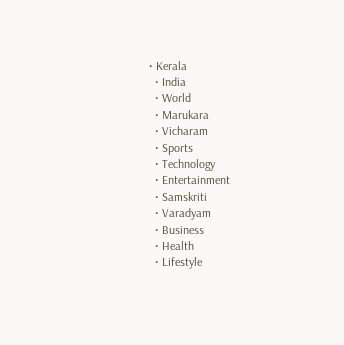• Kerala
  • India
  • World
  • Marukara
  • Vicharam
  • Sports
  • Technology
  • Entertainment
  • Samskriti
  • Varadyam
  • Business
  • Health
  • Lifestyle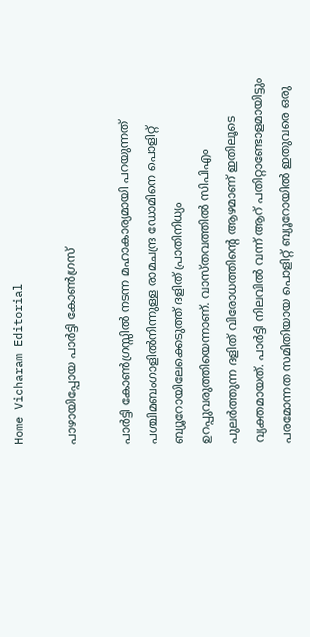Home Vicharam Editorial

പാഴായിപ്പോയ പാര്‍ട്ടി കോണ്‍ഗ്രസ്

പാര്‍ട്ടി കോണ്‍ഗ്രസ്സില്‍ നടന്ന മഹാകാര്യമായി പറയുന്നത് പശ്ചിമബംഗാളില്‍നിന്നുള്ള രാമചന്ദ്ര ഡോമിനെ പൊളിറ്റ് ബ്യൂറോയിലേക്കെടുത്ത് ദളിത് പ്രാതിനിധ്യം ഉറപ്പുവരുത്തിയെന്നാണ്. വാസ്തവത്തില്‍ സിപിഎം പുലര്‍ത്തുന്ന ദളിത് വിരോധത്തിന്റെ ആഴമാണ് ഇതിലൂടെ വ്യക്തമായത്. പാര്‍ട്ടി നിലവില്‍ വന്ന് ആറ് പതിറ്റാണ്ടോളമായിട്ടും പരമോന്നത സമിതിയായ പൊളിറ്റ് ബ്യൂറോയില്‍ ഇതുവരെ ഒരു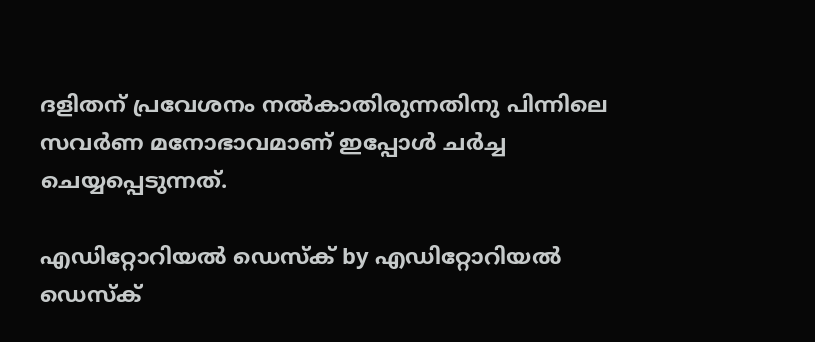ദളിതന് പ്രവേശനം നല്‍കാതിരുന്നതിനു പിന്നിലെ സവര്‍ണ മനോഭാവമാണ് ഇപ്പോള്‍ ചര്‍ച്ച ചെയ്യപ്പെടുന്നത്.

എഡിറ്റോറിയൽ ഡെസ്ക് by എഡിറ്റോറിയൽ ഡെസ്ക്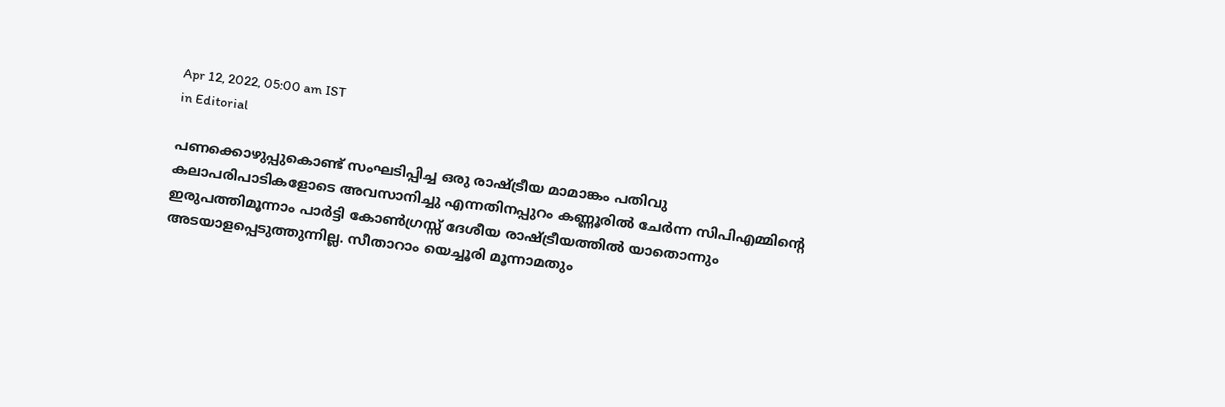Apr 12, 2022, 05:00 am IST
in Editorial

പണക്കൊഴുപ്പുകൊണ്ട് സംഘടിപ്പിച്ച ഒരു രാഷ്‌ട്രീയ മാമാങ്കം പതിവു കലാപരിപാടികളോടെ അവസാനിച്ചു എന്നതിനപ്പുറം കണ്ണൂരില്‍ ചേര്‍ന്ന സിപിഎമ്മിന്റെ ഇരുപത്തിമൂന്നാം പാര്‍ട്ടി കോണ്‍ഗ്രസ്സ് ദേശീയ രാഷ്‌ട്രീയത്തില്‍ യാതൊന്നും അടയാളപ്പെടുത്തുന്നില്ല. സീതാറാം യെച്ചൂരി മൂന്നാമതും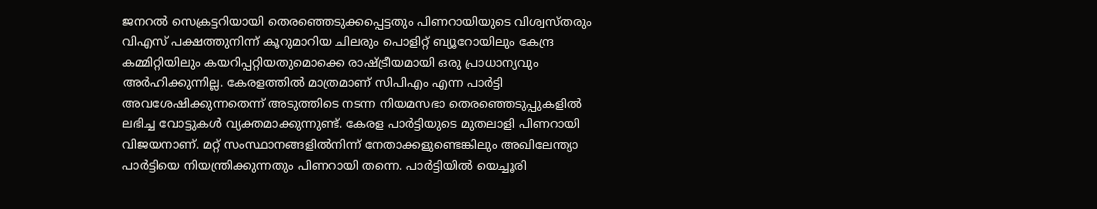ജനറല്‍ സെക്രട്ടറിയായി തെരഞ്ഞെടുക്കപ്പെട്ടതും പിണറായിയുടെ വിശ്വസ്തരും വിഎസ് പക്ഷത്തുനിന്ന് കൂറുമാറിയ ചിലരും പൊളിറ്റ് ബ്യൂറോയിലും കേന്ദ്ര കമ്മിറ്റിയിലും കയറിപ്പറ്റിയതുമൊക്കെ രാഷ്‌ട്രീയമായി ഒരു പ്രാധാന്യവും അര്‍ഹിക്കുന്നില്ല. കേരളത്തില്‍ മാത്രമാണ് സിപിഎം എന്ന പാര്‍ട്ടി അവശേഷിക്കുന്നതെന്ന് അടുത്തിടെ നടന്ന നിയമസഭാ തെരഞ്ഞെടുപ്പുകളില്‍ ലഭിച്ച വോട്ടുകള്‍ വ്യക്തമാക്കുന്നുണ്ട്. കേരള പാര്‍ട്ടിയുടെ മുതലാളി പിണറായി വിജയനാണ്. മറ്റ് സംസ്ഥാനങ്ങളില്‍നിന്ന് നേതാക്കളുണ്ടെങ്കിലും അഖിലേന്ത്യാ പാര്‍ട്ടിയെ നിയന്ത്രിക്കുന്നതും പിണറായി തന്നെ. പാര്‍ട്ടിയില്‍ യെച്ചൂരി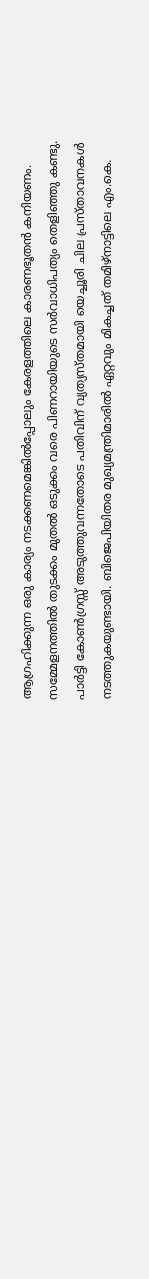ആഗ്രഹിക്കുന്ന ഒരു കാര്യം നടക്കണമെങ്കില്‍പ്പോലും കേരളത്തിലെ കാരണഭൂതന്‍ കനിയണം. സമ്മേളനത്തില്‍ തുടക്കം മുതല്‍ ഒടുക്കം വരെ പിണറായിയുടെ സര്‍വാധിപത്യം തെളിഞ്ഞു കണ്ടു. പാര്‍ട്ടി കോണ്‍ഗ്രസ്സ് അടുത്തുവന്നതോടെ പതിവിന് വ്യത്യസ്തമായി യെച്ചൂരി ചില പ്രസ്താവനകള്‍ നടത്തുകയുണ്ടായി. ബിജെപിയിതര മുഖ്യമന്ത്രിമാരില്‍ ഏറ്റവും മികച്ചത് തമിഴ്‌നാട്ടിലെ എം.കെ.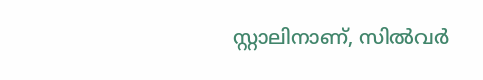സ്റ്റാലിനാണ്, സില്‍വര്‍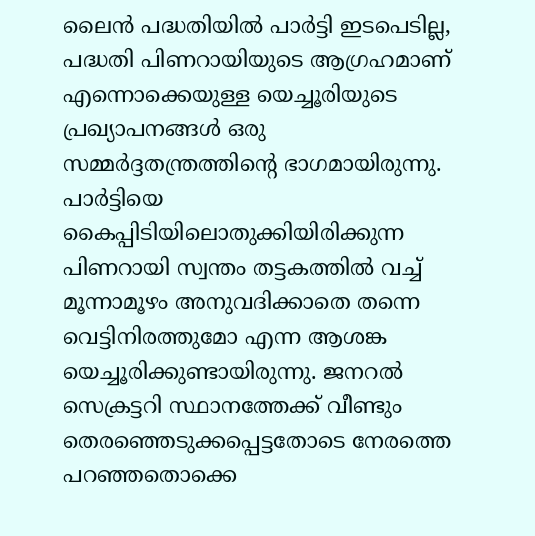ലൈന്‍ പദ്ധതിയില്‍ പാര്‍ട്ടി ഇടപെടില്ല, പദ്ധതി പിണറായിയുടെ ആഗ്രഹമാണ് എന്നൊക്കെയുള്ള യെച്ചൂരിയുടെ പ്രഖ്യാപനങ്ങള്‍ ഒരു സമ്മര്‍ദ്ദതന്ത്രത്തിന്റെ ഭാഗമായിരുന്നു. പാര്‍ട്ടിയെ കൈപ്പിടിയിലൊതുക്കിയിരിക്കുന്ന പിണറായി സ്വന്തം തട്ടകത്തില്‍ വച്ച് മൂന്നാമൂഴം അനുവദിക്കാതെ തന്നെ വെട്ടിനിരത്തുമോ എന്ന ആശങ്ക യെച്ചൂരിക്കുണ്ടായിരുന്നു. ജനറല്‍ സെക്രട്ടറി സ്ഥാനത്തേക്ക് വീണ്ടും തെരഞ്ഞെടുക്കപ്പെട്ടതോടെ നേരത്തെ പറഞ്ഞതൊക്കെ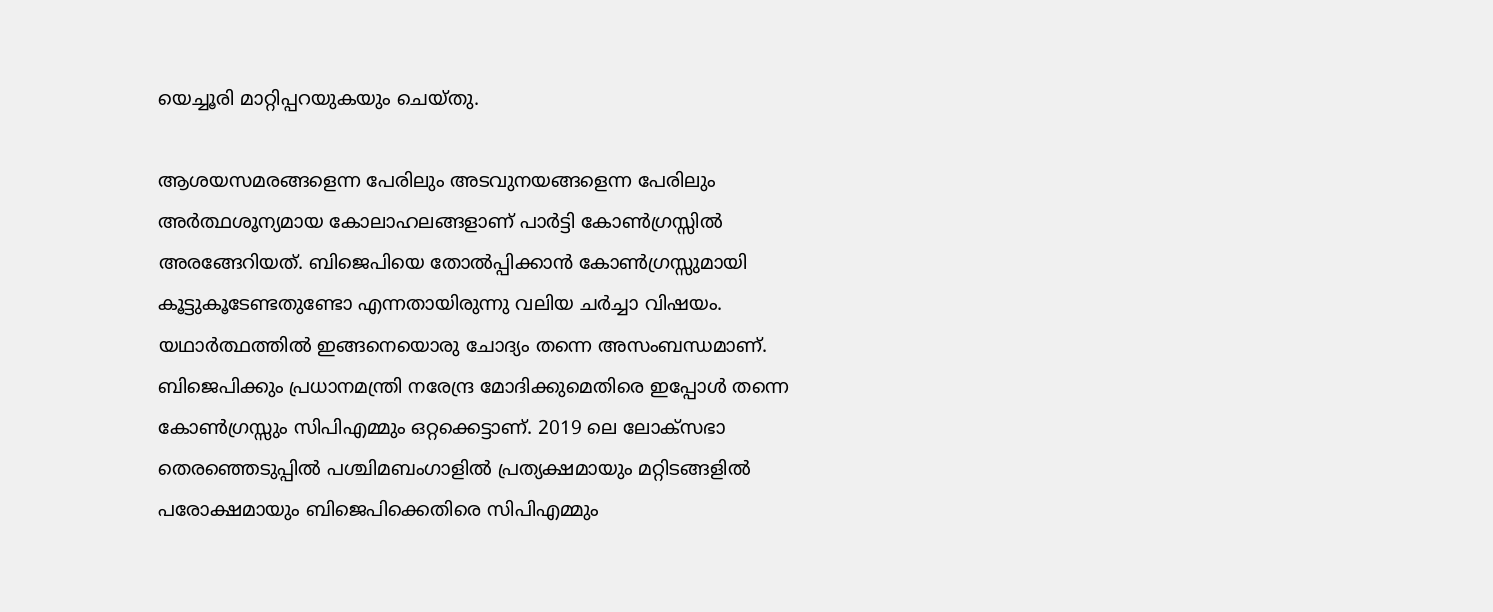യെച്ചൂരി മാറ്റിപ്പറയുകയും ചെയ്തു.

ആശയസമരങ്ങളെന്ന പേരിലും അടവുനയങ്ങളെന്ന പേരിലും അര്‍ത്ഥശൂന്യമായ കോലാഹലങ്ങളാണ് പാര്‍ട്ടി കോണ്‍ഗ്രസ്സില്‍ അരങ്ങേറിയത്. ബിജെപിയെ തോല്‍പ്പിക്കാന്‍ കോണ്‍ഗ്രസ്സുമായി കൂട്ടുകൂടേണ്ടതുണ്ടോ എന്നതായിരുന്നു വലിയ ചര്‍ച്ചാ വിഷയം. യഥാര്‍ത്ഥത്തില്‍ ഇങ്ങനെയൊരു ചോദ്യം തന്നെ അസംബന്ധമാണ്. ബിജെപിക്കും പ്രധാനമന്ത്രി നരേന്ദ്ര മോദിക്കുമെതിരെ ഇപ്പോള്‍ തന്നെ കോണ്‍ഗ്രസ്സും സിപിഎമ്മും ഒറ്റക്കെട്ടാണ്. 2019 ലെ ലോക്‌സഭാ തെരഞ്ഞെടുപ്പില്‍ പശ്ചിമബംഗാളില്‍ പ്രത്യക്ഷമായും മറ്റിടങ്ങളില്‍ പരോക്ഷമായും ബിജെപിക്കെതിരെ സിപിഎമ്മും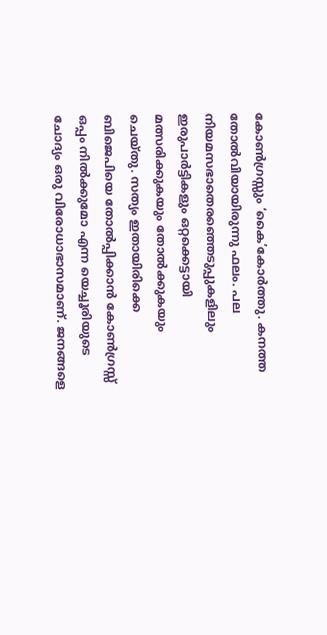കോണ്‍ഗ്രസ്സും ‘കൈ’കോര്‍ത്തു. കനത്ത തോല്‍വിയായിരുന്നു ഫലം. പല നിയമസഭാതെരഞ്ഞെടുപ്പുകളിലും ഇരുപാര്‍ട്ടികളും ഒറ്റക്കെട്ടായി മത്സരിക്കുകയും തോല്‍ക്കുകയും ചെയ്തു. സത്യം ഇതായിരിക്കെ ബിജെപിയെ തോല്‍പ്പിക്കാന്‍ കോണ്‍ഗ്രസ്സ് ഒപ്പം നില്‍ക്കുമോ എന്ന യെച്ചൂരിയുടെ ചോദ്യം ഒരു വിരോധാഭാസമാണ്. ജനങ്ങളെ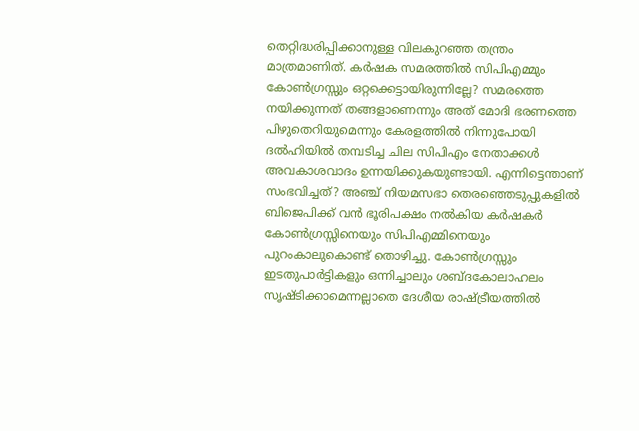തെറ്റിദ്ധരിപ്പിക്കാനുള്ള വിലകുറഞ്ഞ തന്ത്രം മാത്രമാണിത്. കര്‍ഷക സമരത്തില്‍ സിപിഎമ്മും കോണ്‍ഗ്രസ്സും ഒറ്റക്കെട്ടായിരുന്നില്ലേ? സമരത്തെ നയിക്കുന്നത് തങ്ങളാണെന്നും അത് മോദി ഭരണത്തെ പിഴുതെറിയുമെന്നും കേരളത്തില്‍ നിന്നുപോയി ദല്‍ഹിയില്‍ തമ്പടിച്ച ചില സിപിഎം നേതാക്കള്‍ അവകാശവാദം ഉന്നയിക്കുകയുണ്ടായി. എന്നിട്ടെന്താണ് സംഭവിച്ചത്? അഞ്ച് നിയമസഭാ തെരഞ്ഞെടുപ്പുകളില്‍ ബിജെപിക്ക് വന്‍ ഭൂരിപക്ഷം നല്‍കിയ കര്‍ഷകര്‍ കോണ്‍ഗ്രസ്സിനെയും സിപിഎമ്മിനെയും പുറംകാലുകൊണ്ട് തൊഴിച്ചു. കോണ്‍ഗ്രസ്സും ഇടതുപാര്‍ട്ടികളും ഒന്നിച്ചാലും ശബ്ദകോലാഹലം സൃഷ്ടിക്കാമെന്നല്ലാതെ ദേശീയ രാഷ്‌ട്രീയത്തില്‍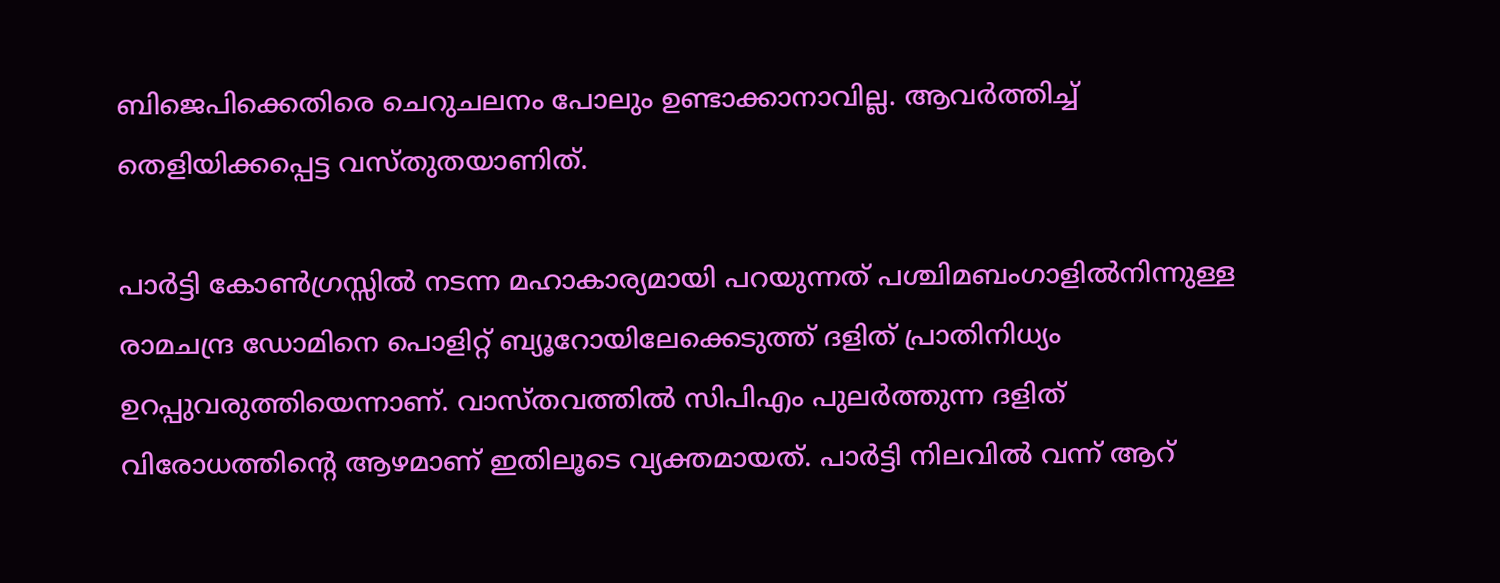ബിജെപിക്കെതിരെ ചെറുചലനം പോലും ഉണ്ടാക്കാനാവില്ല. ആവര്‍ത്തിച്ച് തെളിയിക്കപ്പെട്ട വസ്തുതയാണിത്.

പാര്‍ട്ടി കോണ്‍ഗ്രസ്സില്‍ നടന്ന മഹാകാര്യമായി പറയുന്നത് പശ്ചിമബംഗാളില്‍നിന്നുള്ള രാമചന്ദ്ര ഡോമിനെ പൊളിറ്റ് ബ്യൂറോയിലേക്കെടുത്ത് ദളിത് പ്രാതിനിധ്യം ഉറപ്പുവരുത്തിയെന്നാണ്. വാസ്തവത്തില്‍ സിപിഎം പുലര്‍ത്തുന്ന ദളിത് വിരോധത്തിന്റെ ആഴമാണ് ഇതിലൂടെ വ്യക്തമായത്. പാര്‍ട്ടി നിലവില്‍ വന്ന് ആറ്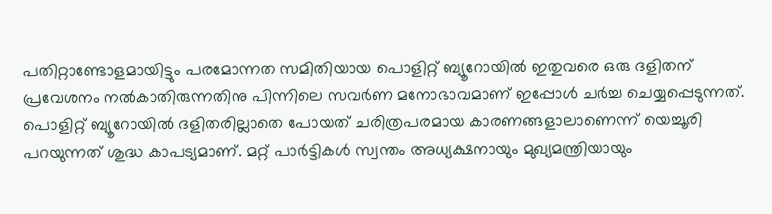പതിറ്റാണ്ടോളമായിട്ടും പരമോന്നത സമിതിയായ പൊളിറ്റ് ബ്യൂറോയില്‍ ഇതുവരെ ഒരു ദളിതന് പ്രവേശനം നല്‍കാതിരുന്നതിനു പിന്നിലെ സവര്‍ണ മനോഭാവമാണ് ഇപ്പോള്‍ ചര്‍ച്ച ചെയ്യപ്പെടുന്നത്. പൊളിറ്റ് ബ്യൂറോയില്‍ ദളിതരില്ലാതെ പോയത് ചരിത്രപരമായ കാരണങ്ങളാലാണെന്ന് യെച്ചൂരി പറയുന്നത് ശുദ്ധ കാപട്യമാണ്. മറ്റ് പാര്‍ട്ടികള്‍ സ്വന്തം അധ്യക്ഷനായും മുഖ്യമന്ത്രിയായും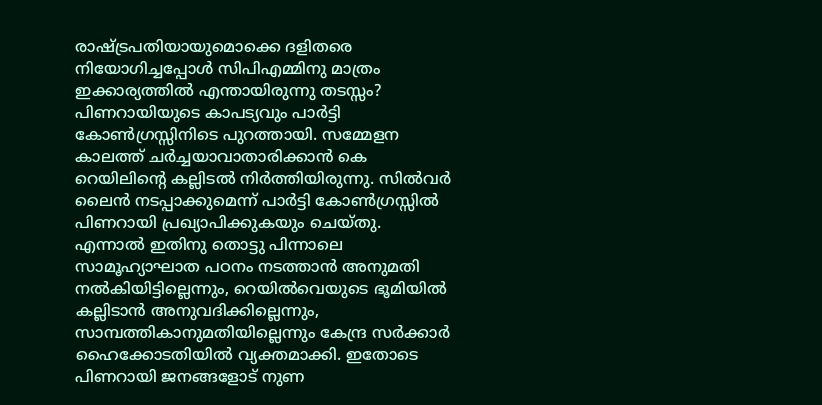രാഷ്‌ട്രപതിയായുമൊക്കെ ദളിതരെ നിയോഗിച്ചപ്പോള്‍ സിപിഎമ്മിനു മാത്രം ഇക്കാര്യത്തില്‍ എന്തായിരുന്നു തടസ്സം?  പിണറായിയുടെ കാപട്യവും പാര്‍ട്ടി കോണ്‍ഗ്രസ്സിനിടെ പുറത്തായി. സമ്മേളന കാലത്ത് ചര്‍ച്ചയാവാതാരിക്കാന്‍ കെ റെയിലിന്റെ കല്ലിടല്‍ നിര്‍ത്തിയിരുന്നു. സില്‍വര്‍ ലൈന്‍ നടപ്പാക്കുമെന്ന് പാര്‍ട്ടി കോണ്‍ഗ്രസ്സില്‍ പിണറായി പ്രഖ്യാപിക്കുകയും ചെയ്തു. എന്നാല്‍ ഇതിനു തൊട്ടു പിന്നാലെ സാമൂഹ്യാഘാത പഠനം നടത്താന്‍ അനുമതി നല്‍കിയിട്ടില്ലെന്നും, റെയില്‍വെയുടെ ഭൂമിയില്‍ കല്ലിടാന്‍ അനുവദിക്കില്ലെന്നും, സാമ്പത്തികാനുമതിയില്ലെന്നും കേന്ദ്ര സര്‍ക്കാര്‍ ഹൈക്കോടതിയില്‍ വ്യക്തമാക്കി. ഇതോടെ പിണറായി ജനങ്ങളോട് നുണ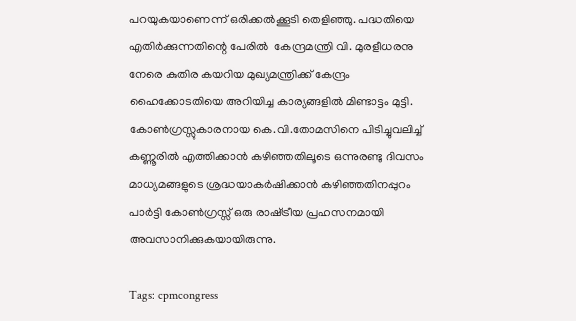പറയുകയാണെന്ന് ഒരിക്കല്‍ക്കൂടി തെളിഞ്ഞു. പദ്ധതിയെ എതിര്‍ക്കുന്നതിന്റെ പേരില്‍  കേന്ദ്രമന്ത്രി വി. മുരളീധരനു നേരെ കുതിര കയറിയ മുഖ്യമന്ത്രിക്ക് കേന്ദ്രം ഹൈക്കോടതിയെ അറിയിച്ച കാര്യങ്ങളില്‍ മിണ്ടാട്ടം മുട്ടി. കോണ്‍ഗ്രസ്സുകാരനായ കെ.വി.തോമസിനെ പിടിച്ചുവലിച്ച് കണ്ണൂരില്‍ എത്തിക്കാന്‍ കഴിഞ്ഞതിലൂടെ ഒന്നുരണ്ടു ദിവസം മാധ്യമങ്ങളുടെ ശ്രദ്ധയാകര്‍ഷിക്കാന്‍ കഴിഞ്ഞതിനപ്പുറം പാര്‍ട്ടി കോണ്‍ഗ്രസ്സ് ഒരു രാഷ്‌ട്രീയ പ്രഹസനമായി അവസാനിക്കുകയായിരുന്നു.

Tags: cpmcongress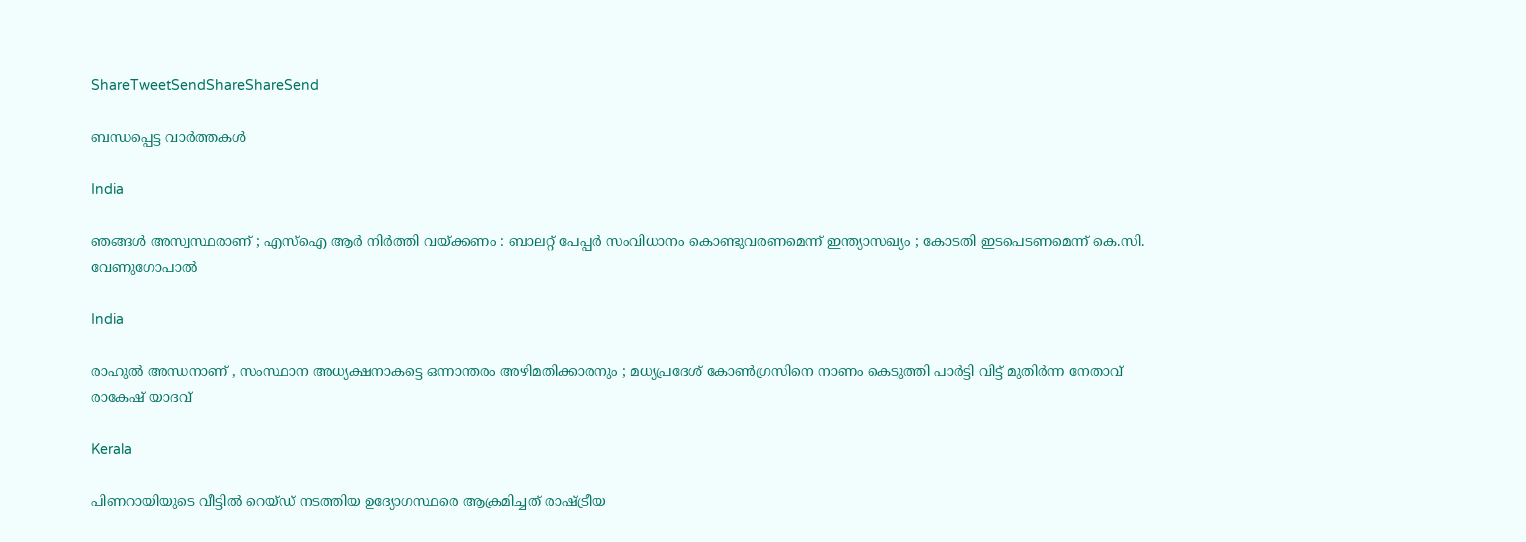ShareTweetSendShareShareSend

ബന്ധപ്പെട്ട വാര്‍ത്തകള്‍

India

ഞങ്ങൾ അസ്വസ്ഥരാണ് ; എസ്ഐ ആർ നിർത്തി വയ്‌ക്കണം : ബാലറ്റ് പേപ്പർ സംവിധാനം കൊണ്ടുവരണമെന്ന് ഇന്ത്യാസഖ്യം ; കോടതി ഇടപെടണമെന്ന് കെ.സി. വേണുഗോപാൽ

India

രാഹുൽ അന്ധനാണ് , സംസ്ഥാന അധ്യക്ഷനാകട്ടെ ഒന്നാന്തരം അഴിമതിക്കാരനും ; മധ്യപ്രദേശ് കോൺഗ്രസിനെ നാണം കെടുത്തി പാർട്ടി വിട്ട് മുതിർന്ന നേതാവ് രാകേഷ് യാദവ്

Kerala

പിണറായിയുടെ വീട്ടില്‍ റെയ്ഡ് നടത്തിയ ഉദ്യോഗസ്ഥരെ ആക്രമിച്ചത് രാഷ്‌ട്രീയ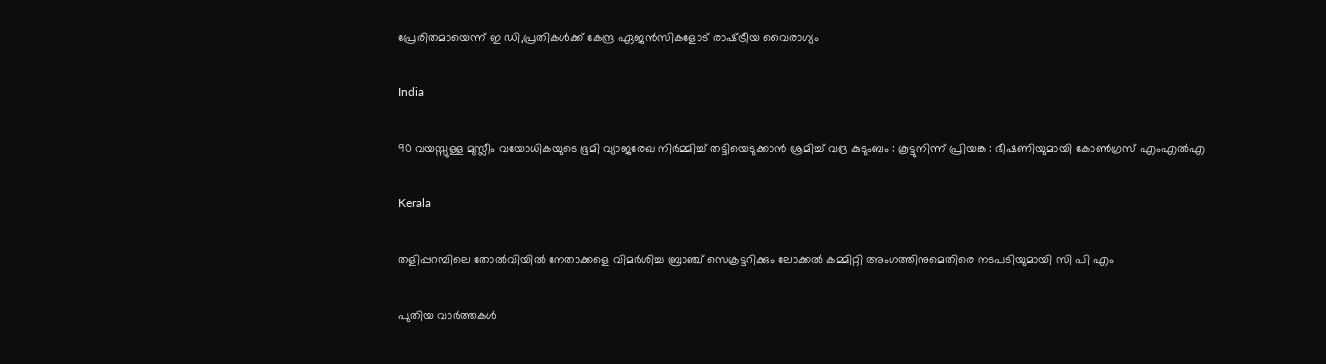പ്രേരിതമായെന്ന് ഇ ഡി,പ്രതികള്‍ക്ക് കേന്ദ്ര ഏജന്‍സികളോട് രാഷ്‌ട്രീയ വൈരാഗ്യം

India

90 വയസ്സുള്ള മുസ്ലീം വയോധികയുടെ ഭൂമി വ്യാജരേഖ നിർമ്മിച്ച് തട്ടിയെടുക്കാൻ ശ്രമിച്ച് വദ്ര കുടുംബം : കൂട്ടുനിന്ന് പ്രിയങ്ക : ഭീഷണിയുമായി കോൺഗ്രസ് എംഎൽഎ

Kerala

തളിപ്പറമ്പിലെ തോല്‍വിയില്‍ നേതാക്കളെ വിമര്‍ശിച്ച ബ്രാഞ്ച് സെക്രട്ടറിക്കും ലോക്കല്‍ കമ്മിറ്റി അംഗത്തിനുമെതിരെ നടപടിയുമായി സി പി എം

പുതിയ വാര്‍ത്തകള്‍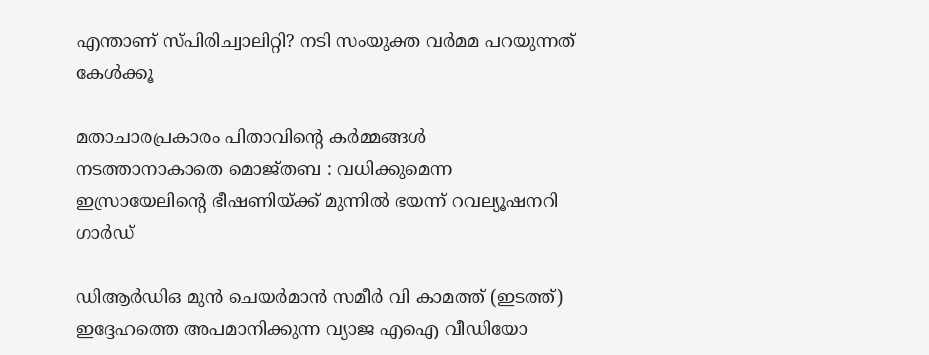എന്താണ് സ്പിരിച്വാലിറ്റി? നടി സംയുക്ത വര്‍മമ പറയുന്നത് കേള്‍ക്കൂ

മതാചാരപ്രകാരം പിതാവിന്റെ കർമ്മങ്ങൾ നടത്താനാകാതെ മൊജ്തബ : വധിക്കുമെന്ന ഇസ്രായേലിന്റെ ഭീഷണിയ്‌ക്ക് മുന്നിൽ ഭയന്ന് റവല്യൂഷനറി ഗാർഡ്

ഡിആര്‍ഡിഒ മുന്‍ ചെയര്‍മാന്‍ സമീര്‍ വി കാമത്ത് (ഇടത്ത്) ഇദ്ദേഹത്തെ അപമാനിക്കുന്ന വ്യാജ എഐ വീഡിയോ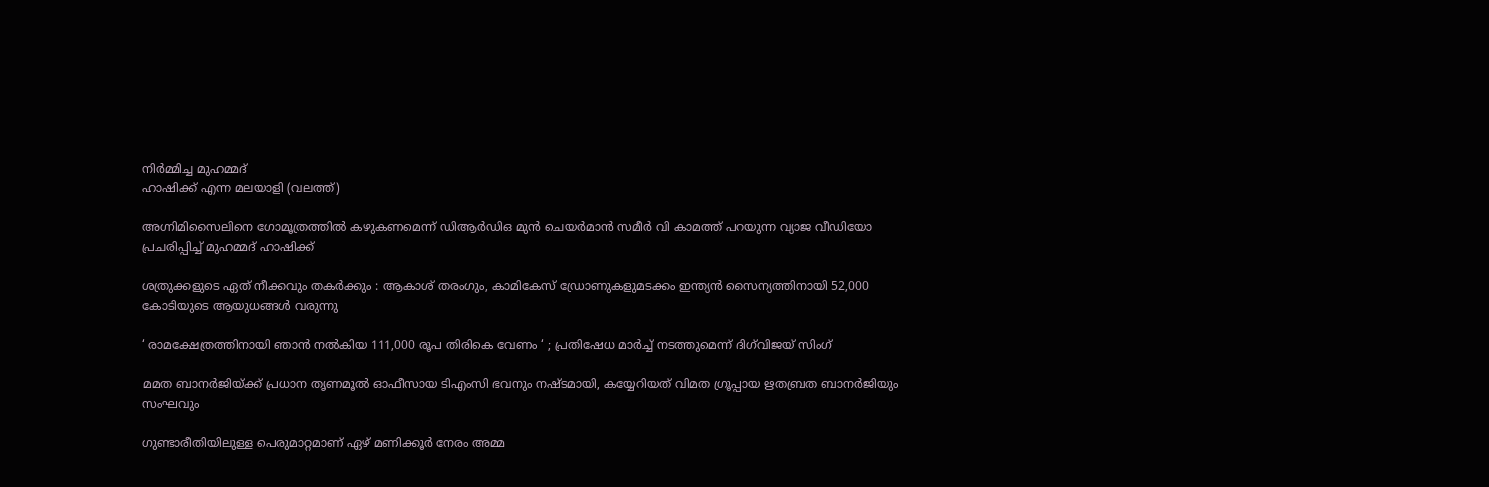നിര്‍മ്മിച്ച മുഹമ്മദ്
ഹാഷിക്ക് എന്ന മലയാളി (വലത്ത്)

അഗ്നിമിസൈലിനെ ഗോമൂത്രത്തില്‍ കഴുകണമെന്ന് ഡിആര്‍ഡിഒ മുന്‍ ചെയര്‍മാന്‍ സമീര്‍ വി കാമത്ത് പറയുന്ന വ്യാജ വീഡിയോ പ്രചരിപ്പിച്ച് മുഹമ്മദ് ഹാഷിക്ക്

ശത്രുക്കളുടെ ഏത് നീക്കവും തകർക്കും : ആകാശ് തരംഗും, കാമികേസ് ഡ്രോണുകളുമടക്കം ഇന്ത്യൻ സൈന്യത്തിനായി 52,000 കോടിയുടെ ആയുധങ്ങൾ വരുന്നു

‘ രാമക്ഷേത്രത്തിനായി ഞാൻ നൽകിയ 111,000 രൂപ തിരികെ വേണം ‘ ; പ്രതിഷേധ മാർച്ച് നടത്തുമെന്ന് ദിഗ്‌വിജയ് സിംഗ്

മമത ബാനര്‍ജിയ്‌ക്ക് പ്രധാന തൃണമൂല്‍ ഓഫീസായ ടിഎംസി ഭവനും നഷ്ടമായി, കയ്യേറിയത് വിമത ഗ്രൂപ്പായ ഋതബ്രത ബാനര്‍ജിയും സംഘവും

ഗുണ്ടാരീതിയിലുള്ള പെരുമാറ്റമാണ് ഏഴ് മണിക്കൂര്‍ നേരം അമ്മ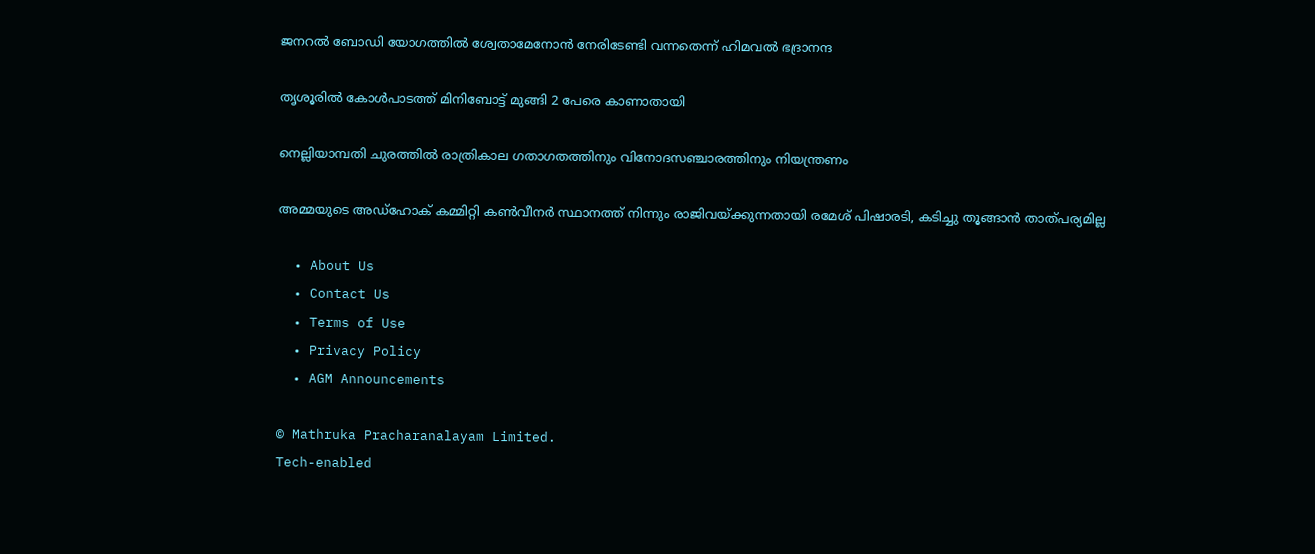ജനറല്‍ ബോഡി യോഗത്തില്‍ ശ്വേതാമേനോന്‍ നേരിടേണ്ടി വന്നതെന്ന് ഹിമവല്‍ ഭദ്രാനന്ദ

തൃശൂരില്‍ കോള്‍പാടത്ത് മിനിബോട്ട് മുങ്ങി 2 പേരെ കാണാതായി

നെല്ലിയാമ്പതി ചുരത്തില്‍ രാത്രികാല ഗതാഗതത്തിനും വിനോദസഞ്ചാരത്തിനും നിയന്ത്രണം

അമ്മയുടെ അഡ്‌ഹോക് കമ്മിറ്റി കണ്‍വീനര്‍ സ്ഥാനത്ത് നിന്നും രാജിവയ്‌ക്കുന്നതായി രമേശ് പിഷാരടി, കടിച്ചു തൂങ്ങാന്‍ താത്പര്യമില്ല

  • About Us
  • Contact Us
  • Terms of Use
  • Privacy Policy
  • AGM Announcements

© Mathruka Pracharanalayam Limited.
Tech-enabled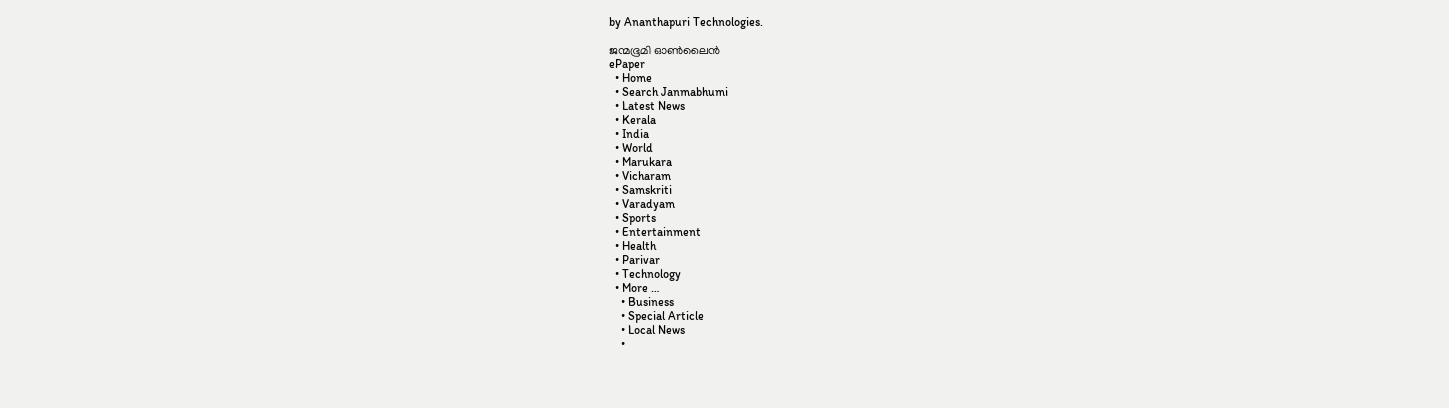by Ananthapuri Technologies.

ജന്മഭൂമി ഓണ്‍ലൈന്‍
ePaper
  • Home
  • Search Janmabhumi
  • Latest News
  • Kerala
  • India
  • World
  • Marukara
  • Vicharam
  • Samskriti
  • Varadyam
  • Sports
  • Entertainment
  • Health
  • Parivar
  • Technology
  • More …
    • Business
    • Special Article
    • Local News
    •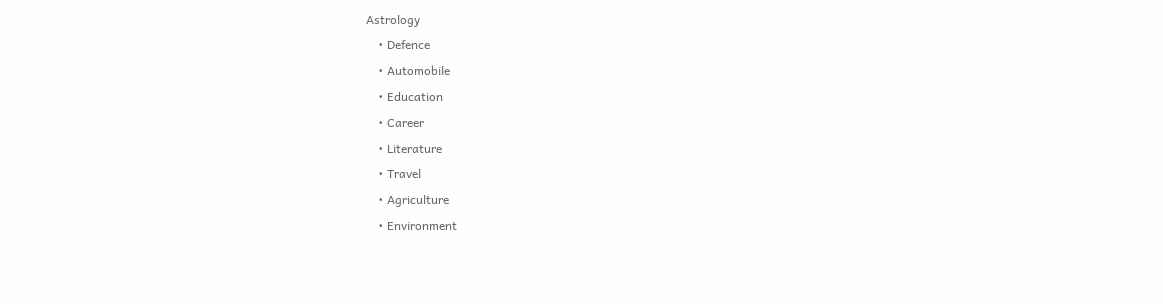Astrology
    • Defence
    • Automobile
    • Education
    • Career
    • Literature
    • Travel
    • Agriculture
    • Environment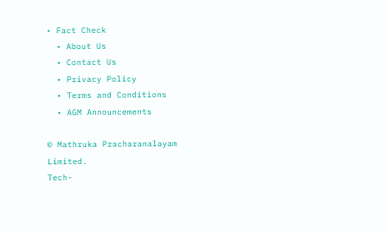• Fact Check
  • About Us
  • Contact Us
  • Privacy Policy
  • Terms and Conditions
  • AGM Announcements

© Mathruka Pracharanalayam Limited.
Tech-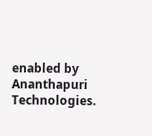enabled by Ananthapuri Technologies.